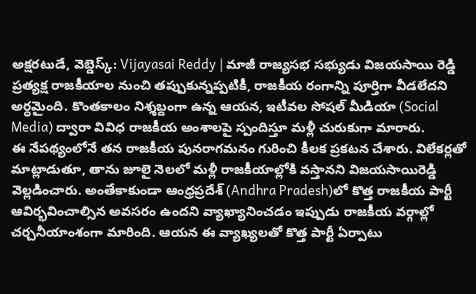అక్షరటుడే, వెబ్డెస్క్: Vijayasai Reddy | మాజీ రాజ్యసభ సభ్యుడు విజయసాయి రెడ్డి ప్రత్యక్ష రాజకీయాల నుంచి తప్పుకున్నప్పటికీ, రాజకీయ రంగాన్ని పూర్తిగా వీడలేదని అర్ధమైంది. కొంతకాలం నిశ్శబ్దంగా ఉన్న ఆయన, ఇటీవల సోషల్ మీడియా (Social Media) ద్వారా వివిధ రాజకీయ అంశాలపై స్పందిస్తూ మళ్లీ చురుకుగా మారారు.
ఈ నేపథ్యంలోనే తన రాజకీయ పునరాగమనం గురించి కీలక ప్రకటన చేశారు. విలేకర్లతో మాట్లాడుతూ, తాను జూలై నెలలో మళ్లీ రాజకీయాల్లోకి వస్తానని విజయసాయిరెడ్డి వెల్లడించారు. అంతేకాకుండా ఆంధ్రప్రదేశ్ (Andhra Pradesh)లో కొత్త రాజకీయ పార్టీ ఆవిర్భవించాల్సిన అవసరం ఉందని వ్యాఖ్యానించడం ఇప్పుడు రాజకీయ వర్గాల్లో చర్చనీయాంశంగా మారింది. ఆయన ఈ వ్యాఖ్యలతో కొత్త పార్టీ ఏర్పాటు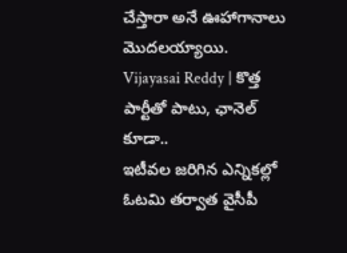చేస్తారా అనే ఊహాగానాలు మొదలయ్యాయి.
Vijayasai Reddy | కొత్త పార్టీతో పాటు, ఛానెల్ కూడా..
ఇటీవల జరిగిన ఎన్నికల్లో ఓటమి తర్వాత వైసీపీ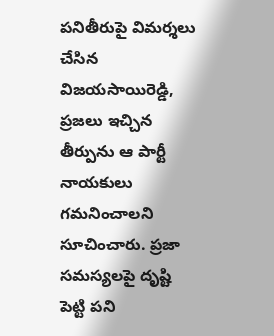పనితీరుపై విమర్శలు చేసిన విజయసాయిరెడ్డి, ప్రజలు ఇచ్చిన తీర్పును ఆ పార్టీ నాయకులు గమనించాలని సూచించారు. ప్రజా సమస్యలపై దృష్టి పెట్టి పని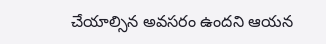చేయాల్సిన అవసరం ఉందని ఆయన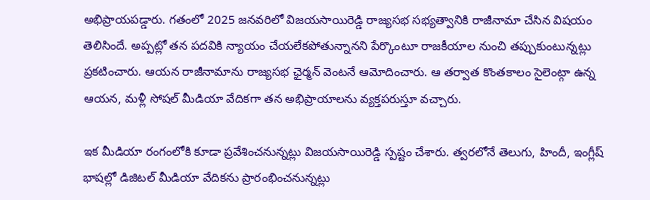అభిప్రాయపడ్డారు. గతంలో 2025 జనవరిలో విజయసాయిరెడ్డి రాజ్యసభ సభ్యత్వానికి రాజీనామా చేసిన విషయం తెలిసిందే. అప్పట్లో తన పదవికి న్యాయం చేయలేకపోతున్నానని పేర్కొంటూ రాజకీయాల నుంచి తప్పుకుంటున్నట్లు ప్రకటించారు. ఆయన రాజీనామాను రాజ్యసభ ఛైర్మన్ వెంటనే ఆమోదించారు. ఆ తర్వాత కొంతకాలం సైలెంట్గా ఉన్న ఆయన, మళ్లీ సోషల్ మీడియా వేదికగా తన అభిప్రాయాలను వ్యక్తపరుస్తూ వచ్చారు.

ఇక మీడియా రంగంలోకి కూడా ప్రవేశించనున్నట్లు విజయసాయిరెడ్డి స్పష్టం చేశారు. త్వరలోనే తెలుగు, హిందీ, ఇంగ్లీష్ భాషల్లో డిజిటల్ మీడియా వేదికను ప్రారంభించనున్నట్లు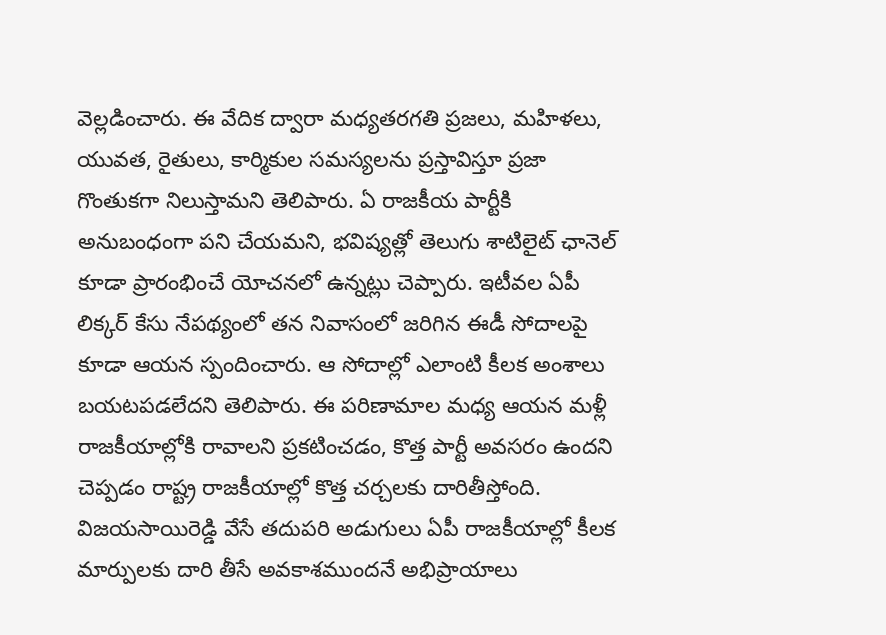వెల్లడించారు. ఈ వేదిక ద్వారా మధ్యతరగతి ప్రజలు, మహిళలు, యువత, రైతులు, కార్మికుల సమస్యలను ప్రస్తావిస్తూ ప్రజా గొంతుకగా నిలుస్తామని తెలిపారు. ఏ రాజకీయ పార్టీకి అనుబంధంగా పని చేయమని, భవిష్యత్లో తెలుగు శాటిలైట్ ఛానెల్ కూడా ప్రారంభించే యోచనలో ఉన్నట్లు చెప్పారు. ఇటీవల ఏపీ లిక్కర్ కేసు నేపథ్యంలో తన నివాసంలో జరిగిన ఈడీ సోదాలపై కూడా ఆయన స్పందించారు. ఆ సోదాల్లో ఎలాంటి కీలక అంశాలు బయటపడలేదని తెలిపారు. ఈ పరిణామాల మధ్య ఆయన మళ్లీ రాజకీయాల్లోకి రావాలని ప్రకటించడం, కొత్త పార్టీ అవసరం ఉందని చెప్పడం రాష్ట్ర రాజకీయాల్లో కొత్త చర్చలకు దారితీస్తోంది. విజయసాయిరెడ్డి వేసే తదుపరి అడుగులు ఏపీ రాజకీయాల్లో కీలక మార్పులకు దారి తీసే అవకాశముందనే అభిప్రాయాలు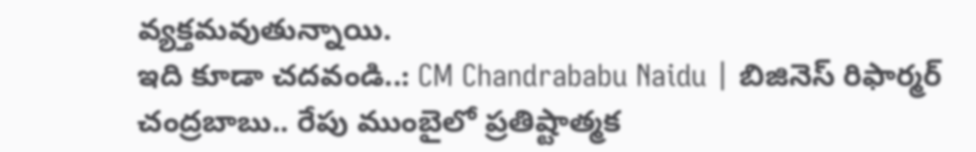వ్యక్తమవుతున్నాయి.
ఇది కూడా చదవండి..: CM Chandrababu Naidu | బిజినెస్ రిఫార్మర్ చంద్రబాబు.. రేపు ముంబైలో ప్రతిష్టాత్మక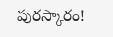పురస్కారం!